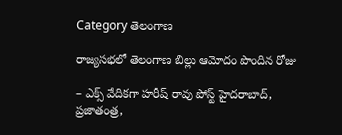Category తెలంగాణ

రాజ్యసభలో తెలంగాణ బిల్లు ఆమోదం పొందిన రోజు

– ఎక్స్ ‌వేదికగా హరీష్‌ ‌రావు పోస్ట్ ‌హైదరాబాద్‌, ప్రజాతంత్ర,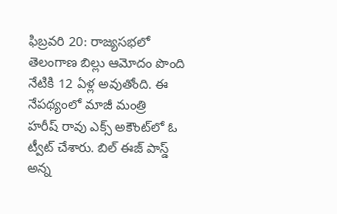ఫిబ్ర‌వ‌రి 20: రాజ్యసభలో తెలంగాణ బిల్లు ఆమోదం పొంది నేటికి 12 ఏళ్ల అవుతోంది. ఈ నేపథ్యంలో మాజీ మంత్రి హరీష్‌ ‌రావు ఎక్స్ అకౌంట్‌లో ఓ ట్వీట్‌ ‌చేశారు. బిల్‌ ఈజ్‌ ‌పాస్డ్ అన్న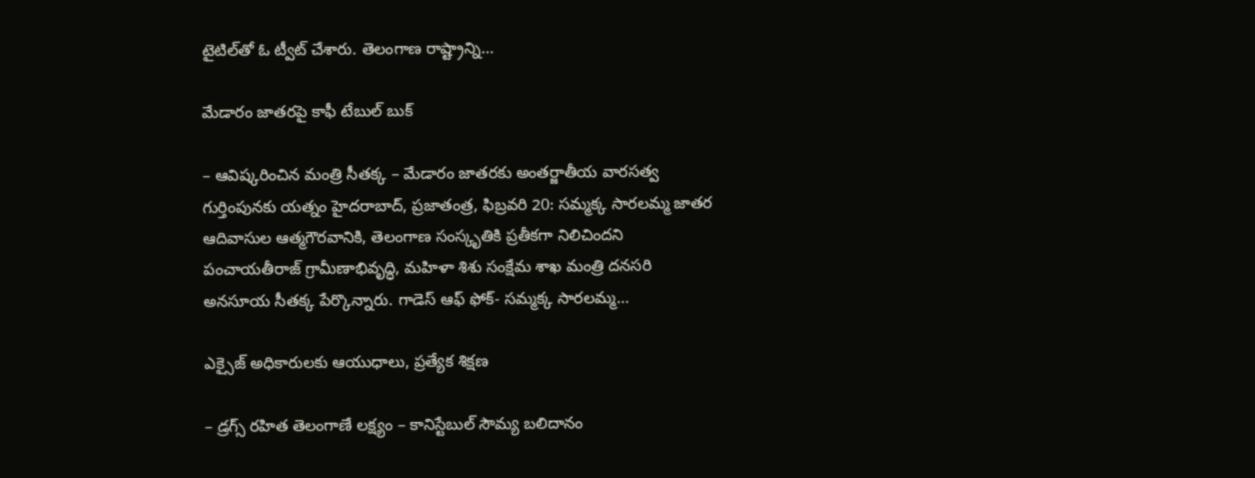టైటిల్‌తో ఓ ట్వీట్‌ ‌చేశారు. తెలంగాణ రాష్ట్రాన్ని…

మేడారం జాతరపై కాఫీ టేబుల్ బుక్

– ఆవిష్కరించిన మంత్రి సీతక్క – మేడారం జాతరకు అంతర్జాతీయ వారసత్వ గుర్తింపునకు యత్నం హైదరాబాద్, ప్రజాతంత్ర, ఫిబ్రవరి 20: సమ్మక్క సారలమ్మ జాతర ఆదివాసుల ఆత్మగౌరవానికి, తెలంగాణ సంస్కృతికి ప్రతీకగా నిలిచిందని పంచాయతీరాజ్ గ్రామీణాభివృద్ధి, మహిళా శిశు సంక్షేమ శాఖ మంత్రి దనసరి అనసూయ సీతక్క పేర్కొన్నారు. గాడెస్ ఆఫ్ ఫోక్- సమ్మక్క సారలమ్మ…

ఎక్సైజ్ అధికారులకు ఆయుధాలు, ప్రత్యేక శిక్షణ

– డ్రగ్స్ రహిత తెలంగాణే లక్ష్యం – కానిస్టేబుల్ సౌమ్య బలిదానం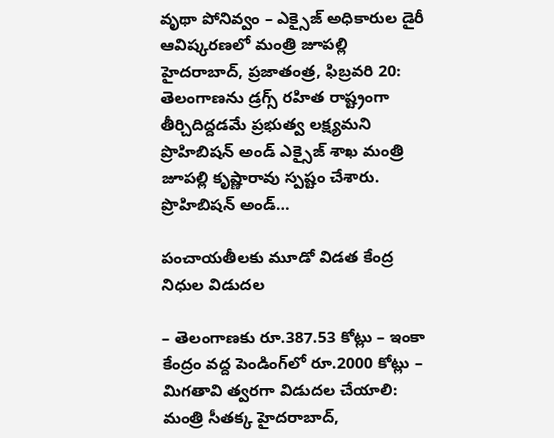వృథా పోనివ్వం – ఎక్సైజ్ అధికారుల డైరీ ఆవిష్కరణలో మంత్రి జూపల్లి హైదరాబాద్, ప్రజాతంత్ర, ఫిబ్రవరి 20: తెలంగాణను డ్రగ్స్ రహిత రాష్ట్రంగా తీర్చిదిద్దడమే ప్రభుత్వ లక్ష్యమని ప్రొహిబిషన్ అండ్ ఎక్సైజ్ శాఖ మంత్రి జూపల్లి కృష్ణారావు స్పష్టం చేశారు. ప్రొహిబిషన్ అండ్…

పంచాయతీలకు మూడో విడత కేంద్ర నిధుల విడుదల

– తెలంగాణకు రూ.387.53 కోట్లు – ఇంకా కేంద్రం వద్ద పెండింగ్‌లో రూ.2000 కోట్లు – మిగతావి త్వరగా విడుదల చేయాలి: మంత్రి సీతక్క హైదరాబాద్,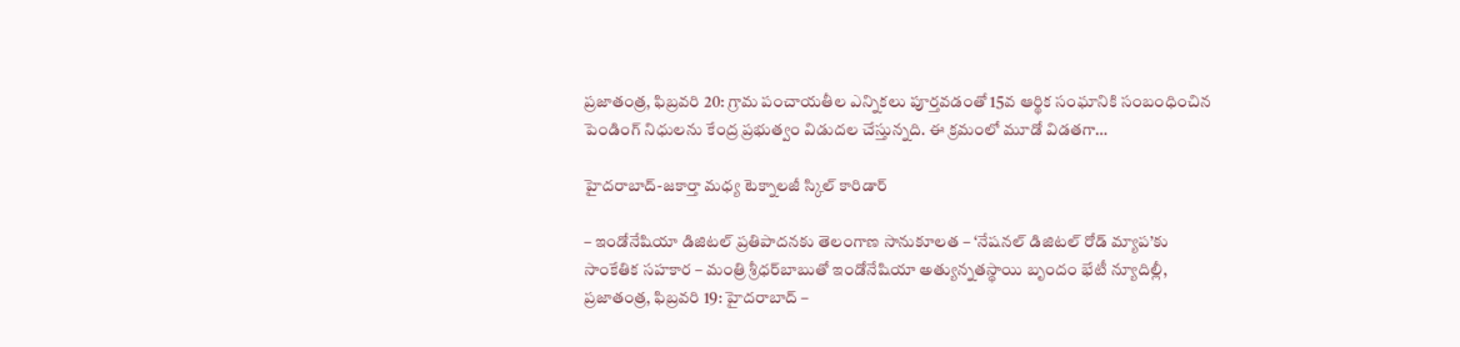ప్రజాతంత్ర, ఫిబ్రవరి 20: గ్రామ పంచాయతీల ఎన్నికలు పూర్తవడంతో 15వ ఆర్థిక సంఘానికి సంబంధించిన పెండింగ్ నిధులను కేంద్ర ప్రభుత్వం విడుదల చేస్తున్నది. ఈ క్రమంలో మూడో విడతగా…

హైదరాబాద్-జకార్తా మధ్య టెక్నాలజీ స్కిల్ కారిడార్

– ఇండోనేషియా డిజిటల్ ప్రతిపాదనకు తెలంగాణ సానుకూలత – ‘నేషనల్ డిజిటల్ రోడ్ మ్యాప’కు సాంకేతిక సహకార – మంత్రి శ్రీధర్‌బాబుతో ఇండోనేషియా అత్యున్నతస్థాయి బృందం భేటీ న్యూదిల్లీ, ప్రజాతంత్ర, ఫిబ్రవరి 19: హైదరాబాద్ –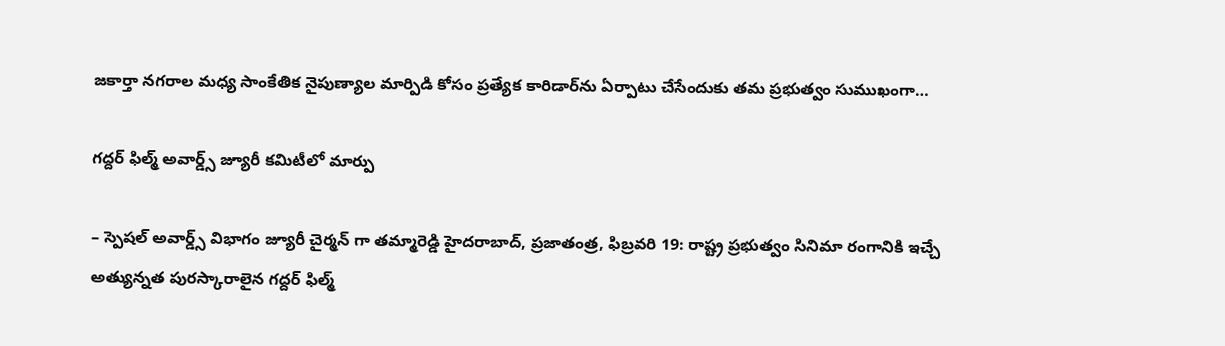జకార్తా నగరాల మధ్య సాంకేతిక నైపుణ్యాల మార్పిడి కోసం ప్రత్యేక కారిడార్‌ను ఏర్పాటు చేసేందుకు తమ ప్రభుత్వం సుముఖంగా…

గద్దర్ ఫిల్మ్ అవార్డ్స్ జ్యూరీ కమిటీలో మార్పు

– స్పెషల్ అవార్డ్స్ విభాగం జ్యూరీ చైర్మన్ గా తమ్మారెడ్డి హైదరాబాద్, ప్రజాతంత్ర, ఫిబ్రవరి 19: రాష్ట్ర ప్రభుత్వం సినిమా రంగానికి ఇచ్చే అత్యున్నత పురస్కారాలైన గద్దర్ ఫిల్మ్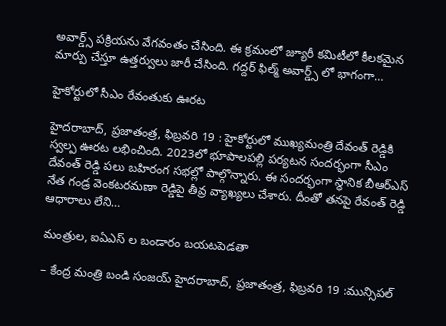అవార్డ్స్ పక్రియను వేగవంతం చేసింది. ఈ క్రమంలో జ్యూరీ కమిటీలో కీలకమైన మార్పు చేస్తూ ఉత్తర్వులు జారీ చేసింది. గద్దర్ ఫిల్మ్ అవార్డ్స్ లో భాగంగా…

హైకోర్టులో సీఎం రేవంతుకు ఊరట

హైదరాబాద్, ప్రజాతంత్ర, ఫిబ్రవరి 19 : హైకోర్టులో ముఖ్యమంత్రి దేవంత్ రెడ్డికి స్వల్ప ఊరట లభించింది. 2023లో భూపాలపల్లి పర్యటన సందర్భంగా సీఎం దేవంత్ రెడ్డి పలు బహిరంగ సభల్లో పాల్గొన్నారు. ఈ సందర్భంగా స్థానిక బీఆర్ఎస్ నేత గండ్ర వెంకటరమణా రెడ్డిపై తీవ్ర వ్యాఖ్యలు చేశారు. దీంతో తనపై రేవంత్ రెడ్డి ఆధారాలు లేని…

మంత్రుల, ఐఏఎస్ ల బండారం బయటపెడతా

– కేంద్ర మంత్రి బండి సంజయ్ హైదరాబాద్, ప్రజాతంత్ర, ఫిబ్రవరి 19 :మున్సిపల్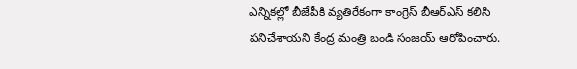ఎన్నికల్లో బీజేపీకి వ్యతిరేకంగా కాంగ్రెస్ బీఆర్ఎస్ కలిసి పనిచేశాయని కేంద్ర మంత్రి బండి సంజయ్ ఆరోపించారు.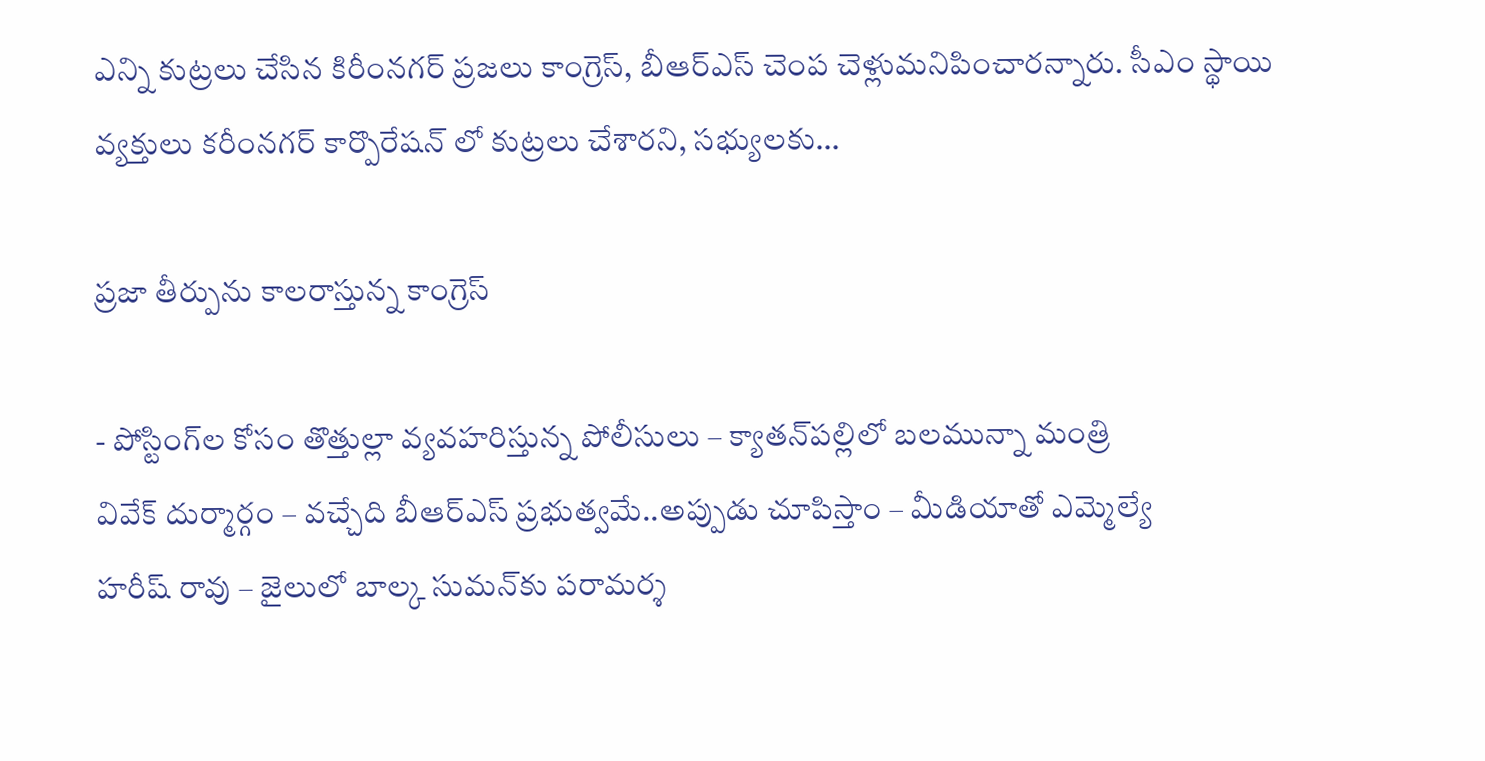ఎన్ని కుట్రలు చేసిన కిరీంనగర్ ప్రజలు కాంగ్రెస్, బీఆర్ఎస్ చెంప చెళ్లుమనిపించారన్నారు. సీఎం స్థాయి వ్యక్తులు కరీంనగర్ కార్పొరేషన్ లో కుట్రలు చేశారని, సభ్యులకు…

ప్రజా తీర్పును కాలరాస్తున్న కాంగ్రెస్‌

- పోస్టింగ్‌ల కోసం తొత్తుల్లా వ్య‌వ‌హ‌రిస్తున్న పోలీసులు – క్యాతన్‌పల్లిలో బలమున్నా మంత్రి వివేక్‌ ‌దుర్మార్గం – వచ్చేది బీఆర్‌ఎస్‌ ‌ప్రభుత్వమే..అప్పుడు చూపిస్తాం – మీడియాతో ఎమ్మెల్యే హరీష్‌ ‌రావు – జైలులో బాల్క సుమన్‌కు పరామర్శ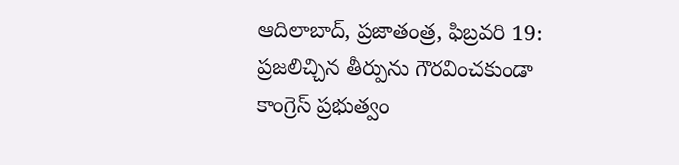ఆదిలాబాద్‌, ప్రజాతంత్ర, ఫిబ్ర‌వ‌రి 19: ప్రజలిచ్చిన తీర్పును గౌరవించకుండా కాంగ్రెస్‌ ‌ప్రభుత్వం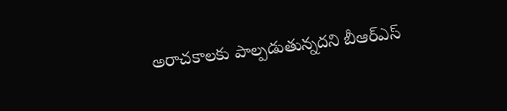అరాచకాలకు పాల్పడుతున్న‌దని బీఆర్‌ఎస్‌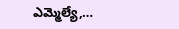ఎమ్మెల్యే,…